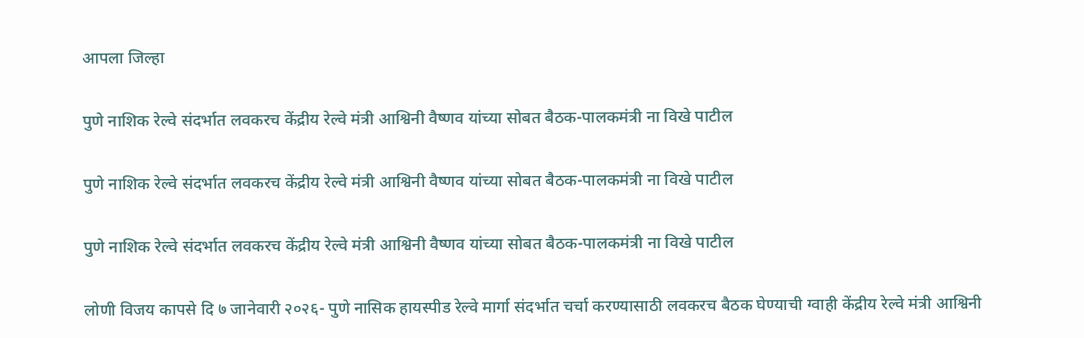आपला जिल्हा

पुणे नाशिक रेल्वे संदर्भात लवकरच केंद्रीय रेल्वे मंत्री आश्विनी वैष्णव यांच्या सोबत बैठक-पालकमंत्री ना विखे पाटील

पुणे नाशिक रेल्वे संदर्भात लवकरच केंद्रीय रेल्वे मंत्री आश्विनी वैष्णव यांच्या सोबत बैठक-पालकमंत्री ना विखे पाटील

पुणे नाशिक रेल्वे संदर्भात लवकरच केंद्रीय रेल्वे मंत्री आश्विनी वैष्णव यांच्या सोबत बैठक-पालकमंत्री ना विखे पाटील

लोणी विजय कापसे दि ७ जानेवारी २०२६- पुणे नासिक हायस्पीड रेल्वे मार्गा संदर्भात चर्चा करण्यासाठी लवकरच बैठक घेण्याची ग्वाही केंद्रीय रेल्वे मंत्री आश्विनी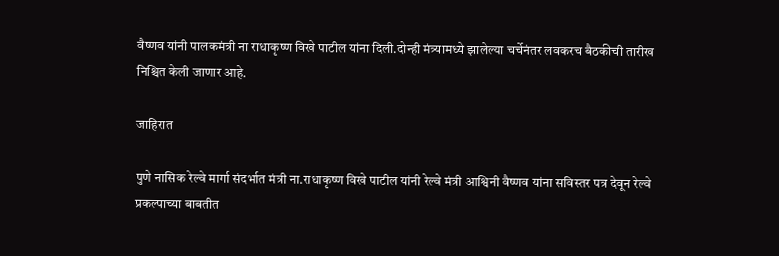वैष्णव यांनी पालकमंत्री ना राधाकृष्ण विखे पाटील यांना दिली.दोन्ही मंत्र्यामध्ये झालेल्या चर्चेनंतर लवकरच बैठकीची तारीख निश्चित केली जाणार आहे.

जाहिरात

पुणे नासिक रेल्वे मार्गा संदर्भात मंत्री ना.राधाकृष्ण विखे पाटील यांनी रेल्वे मंत्री आश्विनी वैष्णव यांना सविस्तर पत्र देवून रेल्वे प्रकल्पाच्या बाबतीत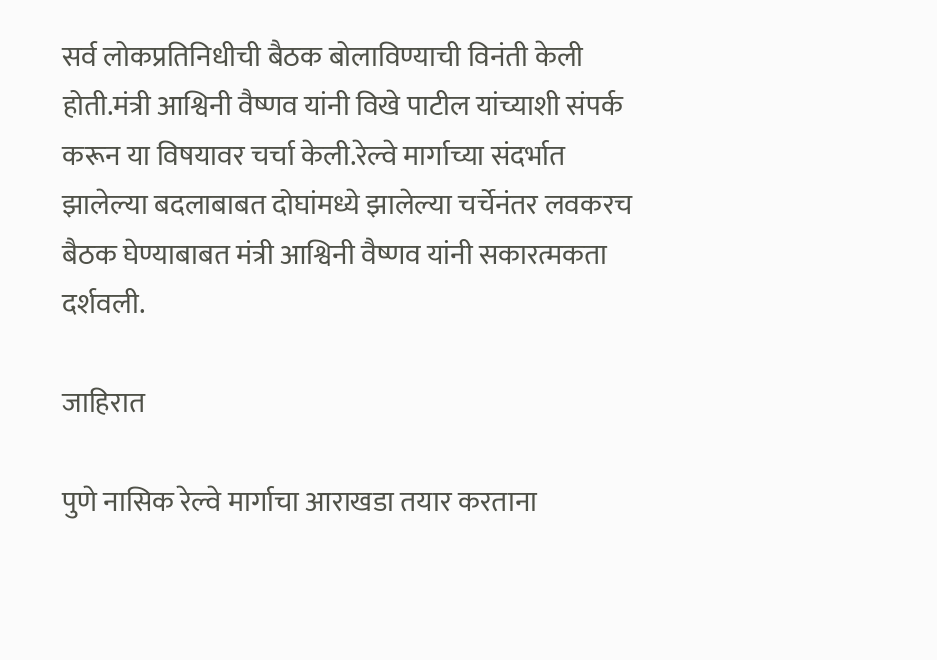सर्व लोकप्रतिनिधीची बैठक बोलाविण्याची विनंती केली होती.मंत्री आश्विनी वैष्णव यांनी विखे पाटील यांच्याशी संपर्क करून या विषयावर चर्चा केली.रेल्वे मार्गाच्या संदर्भात झालेल्या बदलाबाबत दोघांमध्ये झालेल्या चर्चेनंतर लवकरच बैठक घेण्याबाबत मंत्री आश्विनी वैष्णव यांनी सकारत्मकता दर्शवली.

जाहिरात

पुणे नासिक रेल्वे मार्गाचा आराखडा तयार करताना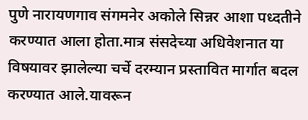पुणे नारायणगाव संगमनेर अकोले सिन्नर आशा पध्दतीने करण्यात आला होता.मात्र संसदेच्या अधिवेशनात या विषयावर झालेल्या चर्चे दरम्यान प्रस्तावित मार्गात बदल करण्यात आले.यावरून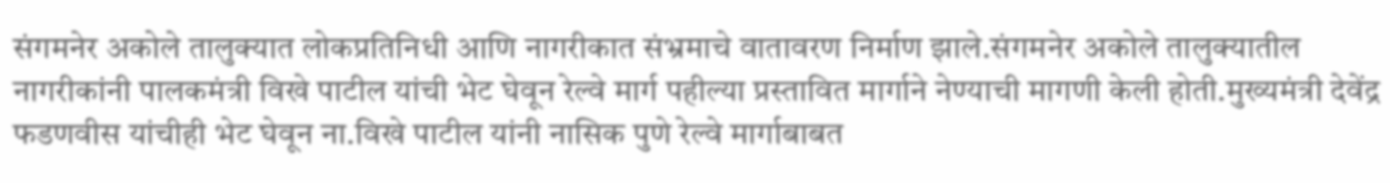संगमनेर अकोले तालुक्यात लोकप्रतिनिधी आणि नागरीकात संभ्रमाचे वातावरण निर्माण झाले.संगमनेर अकोले तालुक्यातील नागरीकांनी पालकमंत्री विखे पाटील यांची भेट घेवून रेल्वे मार्ग पहील्या प्रस्तावित मार्गाने नेण्याची मागणी केली होती.मुख्यमंत्री देवेंद्र फडणवीस यांचीही भेट घेवून ना.विखे पाटील यांनी नासिक पुणे रेल्वे मार्गाबाबत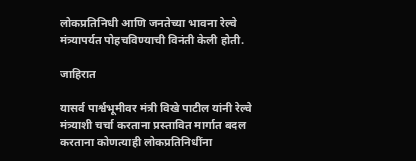लोकप्रतिनिधी आणि जनतेच्या भावना रेल्वे मंत्र्यापर्यत पोहचविण्याची विनंती केली होती.

जाहिरात

यासर्व पार्श्वभूमीवर मंत्री विखे पाटील यांनी रेल्वे मंत्र्याशी चर्चा करताना प्रस्तावित मार्गात बदल करताना कोणत्याही लोकप्रतिनिधींना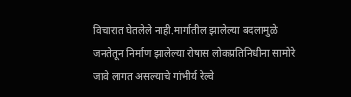विचारात घेतलेले नाही.मार्गातील झालेल्या बदलामुळे जनतेतून निर्माण झालेल्या रोषास लोकप्रतिनिधीना सामोरे जावे लागत असल्याचे गांभीर्य रेल्वे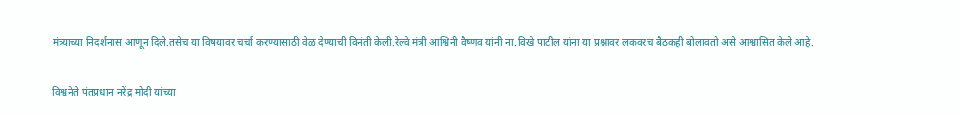मंत्र्याच्या निदर्शनास आणून दिले.तसेच या विषयावर चर्चा करण्यासाठी वेळ देण्याची विनंती केली.रेल्वे मंत्री आश्विनी वैष्णव यांनी ना.विखे पाटील यांना या प्रश्नावर लकवरच बैठकही बोलावतो असे आश्वासित केले आहे.

विश्वनेते पंतप्रधान नरेंद्र मोदी यांच्या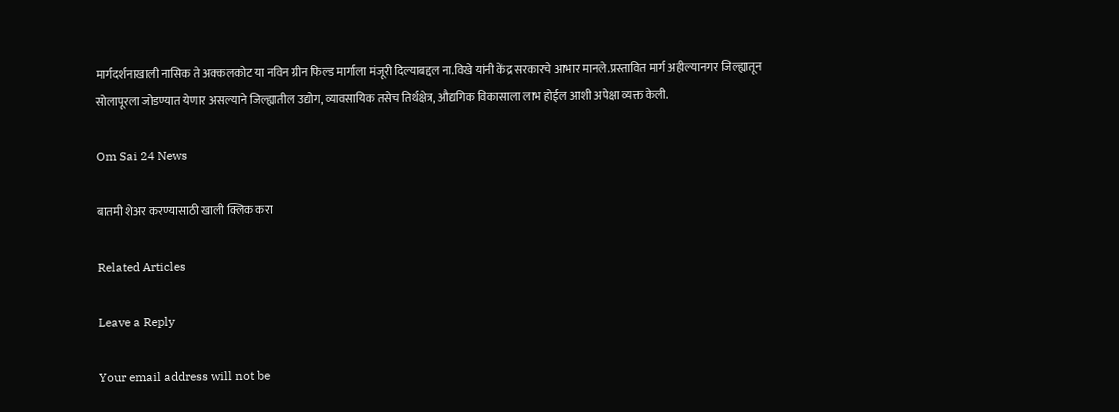मार्गदर्शनाखाली नासिक ते अक्कलकोट या नविन ग्रीन फिल्ड मार्गाला मंजूरी दिल्याबद्दल ना.विखे यांनी केंद्र सरकारचे आभार मानले.प्रस्तावित मार्ग अहील्यानगर जिल्ह्यातून सोलापूरला जोडण्यात येणार असल्याने जिल्ह्यातील उद्योग, व्यावसायिक तसेच तिर्थक्षेत्र, औद्यगिक विकासाला लाभ होईल आशी अपेक्षा व्यक्त केली.

Om Sai 24 News

बातमी शेअर करण्यासाठी खाली क्लिक करा

Related Articles

Leave a Reply

Your email address will not be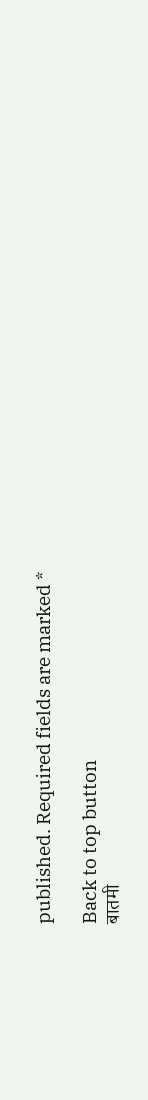published. Required fields are marked *

Back to top button
बातमी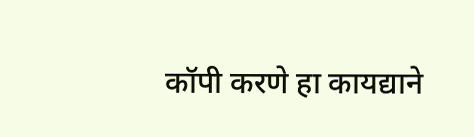कॉपी करणे हा कायद्याने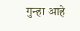गुन्हा आहे